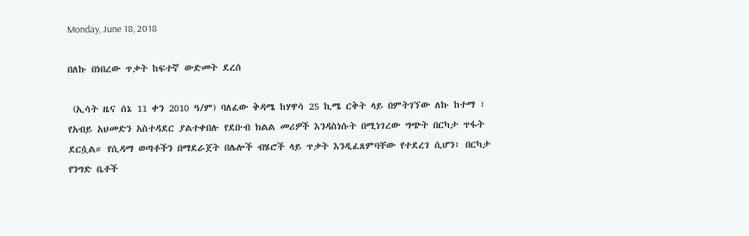Monday, June 18, 2018

በለኩ በነበረው ጥቃት ከፍተኛ ውድመት ደረሰ

 (ኢሳት ዜና ሰኔ 11 ቀን 2010 ዓ/ም) ባለፈው ቅዳሜ ከሃዋሳ 25 ኪሜ ርቅት ላይ በምትገኘው ለኩ ከተማ ፣ የአብይ አህመድን አስተዳደር ያልተቀበሉ የደቡብ ክልል መሪዎች እንዳስነሱት በሚነገረው ግጭት በርካታ ጥፋት ደርሷል። የሲዳማ ወጣቶችን በማደራጀት በሌሎች ብሄሮች ላይ ጥቃት እንዲፈጸምባቸው የተደረገ ሲሆን፣ በርካታ የንግድ ቤቶች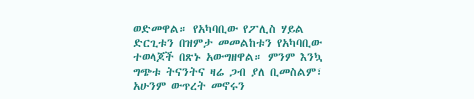ወድመዋል። የአካባቢው የፖሊስ ሃይል ድርጊቱን በዝምታ መመልከቱን የአካባቢው ተወላጆች በጽኑ አውግዘዋል። ምንም እንኳ ግጭቱ ትናንትና ዛሬ ጋብ ያለ ቢመስልም፣ አሁንም ውጥረት መኖሩን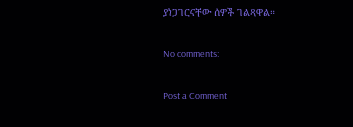ያነጋገርናቸው ሰዎች ገልጻዋል።

No comments:

Post a Comment